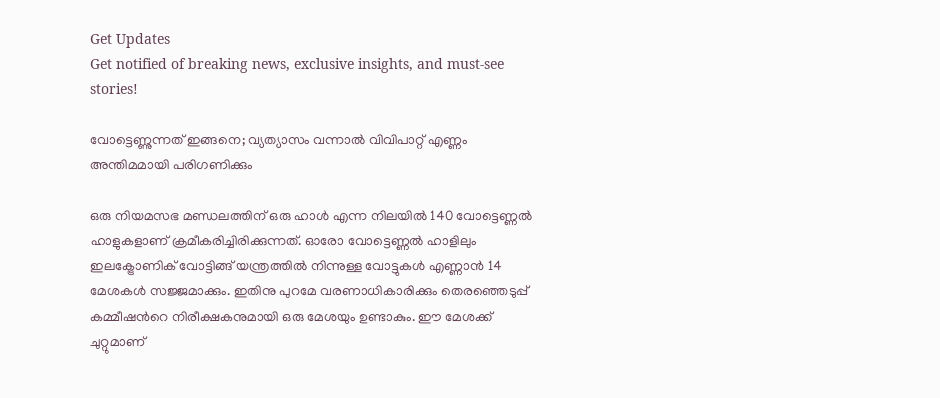Get Updates
Get notified of breaking news, exclusive insights, and must-see stories!

വോട്ടെണ്ണുന്നത് ഇങ്ങനെ; വ്യത്യാസം വന്നാൽ വിവിപാറ്റ് എണ്ണം അന്തിമമായി പരിഗണിക്കും

ഒരു നിയമസഭ മണ്ഡലത്തിന് ഒരു ഹാള്‍ എന്ന നിലയിൽ 140 വോട്ടെണ്ണല്‍ ഹാളുകളാണ് ക്രമീകരിച്ചിരിക്കുന്നത്. ഓരോ വോട്ടെണ്ണല്‍ ഹാളിലും ഇലക്ട്രോണിക് വോട്ടിങ്ങ് യന്ത്രത്തില്‍ നിന്നുള്ള വോട്ടുകള്‍ എണ്ണാന്‍ 14 മേശകള്‍ സജ്ജമാക്കും. ഇതിനു പുറമേ വരണാധികാരിക്കും തെരഞ്ഞെടുപ്പ് കമ്മീഷന്‍റെ നിരീക്ഷകനുമായി ഒരു മേശയും ഉണ്ടാകും. ഈ മേശക്ക് ചുറ്റുമാണ്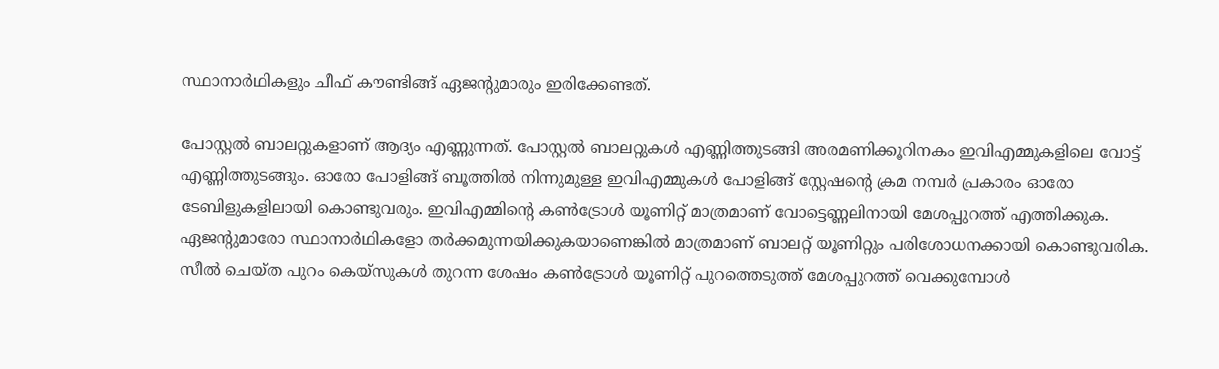സ്ഥാനാർഥികളും ചീഫ് കൗണ്ടിങ്ങ് ഏജന്‍റുമാരും ഇരിക്കേണ്ടത്.

പോസ്റ്റല്‍ ബാലറ്റുകളാണ് ആദ്യം എണ്ണുന്നത്. പോസ്റ്റല്‍ ബാലറ്റുകള്‍ എണ്ണിത്തുടങ്ങി അരമണിക്കൂറിനകം ഇവിഎമ്മുകളിലെ വോട്ട് എണ്ണിത്തുടങ്ങും. ഓരോ പോളിങ്ങ് ബൂത്തില്‍ നിന്നുമുള്ള ഇവിഎമ്മുകള്‍ പോളിങ്ങ് സ്റ്റേഷന്‍റെ ക്രമ നമ്പര്‍ പ്രകാരം ഓരോ ടേബിളുകളിലായി കൊണ്ടുവരും. ഇവിഎമ്മിന്‍റെ കണ്‍ട്രോള്‍ യൂണിറ്റ് മാത്രമാണ് വോട്ടെണ്ണലിനായി മേശപ്പുറത്ത് എത്തിക്കുക. ഏജന്‍റുമാരോ സ്ഥാനാർഥികളോ തര്‍ക്കമുന്നയിക്കുകയാണെങ്കില്‍ മാത്രമാണ് ബാലറ്റ് യൂണിറ്റും പരിശോധനക്കായി കൊണ്ടുവരിക. സീല്‍ ചെയ്‌ത പുറം കെയ്സുകള്‍ തുറന്ന ശേഷം കണ്‍ട്രോള്‍ യൂണിറ്റ് പുറത്തെടുത്ത് മേശപ്പുറത്ത് വെക്കുമ്പോൾ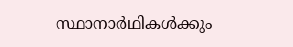സ്ഥാനാർഥികള്‍ക്കും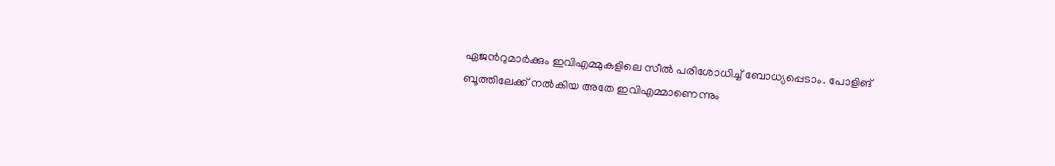ഏജന്‍റുമാര്‍ക്കും ഇവിഎമ്മുകളിലെ സീല്‍ പരിശോധിച്ച് ബോധ്യപ്പെടാം. പോളിങ് ബൂത്തിലേക്ക് നല്‍കിയ അതേ ഇവിഎമ്മാണെന്നും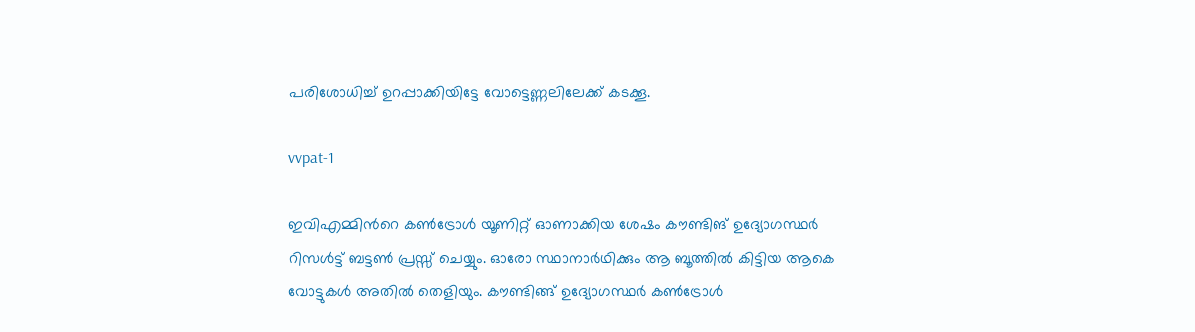പരിശോധിച്ച് ഉറപ്പാക്കിയിട്ടേ വോട്ടെണ്ണലിലേക്ക് കടക്കൂ.

vvpat-1

ഇവിഎമ്മിന്‍റെ കണ്‍ട്രോള്‍ യൂണിറ്റ് ഓണാക്കിയ ശേഷം കൗണ്ടിങ് ഉദ്യോഗസ്ഥര്‍ റിസള്‍ട്ട് ബട്ടണ്‍ പ്രസ്സ് ചെയ്യും. ഓരോ സ്ഥാനാര്‍ഥിക്കും ആ ബൂത്തില്‍ കിട്ടിയ ആകെ വോട്ടുകള്‍ അതില്‍ തെളിയും. കൗണ്ടിങ്ങ് ഉദ്യോഗസ്ഥര്‍ കണ്‍ട്രോള്‍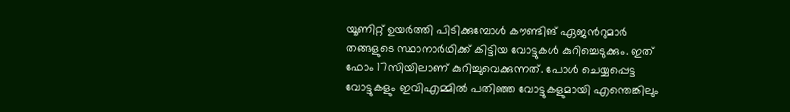യൂണിറ്റ് ഉയര്‍ത്തി പിടിക്കുമ്പോള്‍ കൗണ്ടിങ് ഏജന്‍റുമാര്‍ തങ്ങളുടെ സ്ഥാനാര്‍ഥിക്ക് കിട്ടിയ വോട്ടുകള്‍ കുറിച്ചെടുക്കും. ഇത് ഫോം 17സിയിലാണ് കുറിച്ചുവെക്കുന്നത്. പോള്‍ ചെയ്യപ്പെട്ട വോട്ടുകളും ഇവിഎമ്മില്‍ പതിഞ്ഞ വോട്ടുകളുമായി എന്തെങ്കിലും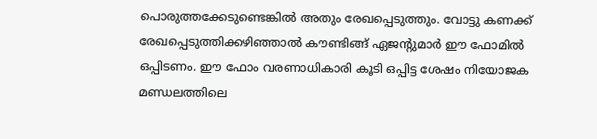പൊരുത്തക്കേടുണ്ടെങ്കില്‍ അതും രേഖപ്പെടുത്തും. വോട്ടു കണക്ക് രേഖപ്പെടുത്തിക്കഴിഞ്ഞാല്‍ കൗണ്ടിങ്ങ് ഏജന്‍റുമാര്‍ ഈ ഫോമില്‍ ഒപ്പിടണം. ഈ ഫോം വരണാധികാരി കൂടി ഒപ്പിട്ട ശേഷം നിയോജക മണ്ഡലത്തിലെ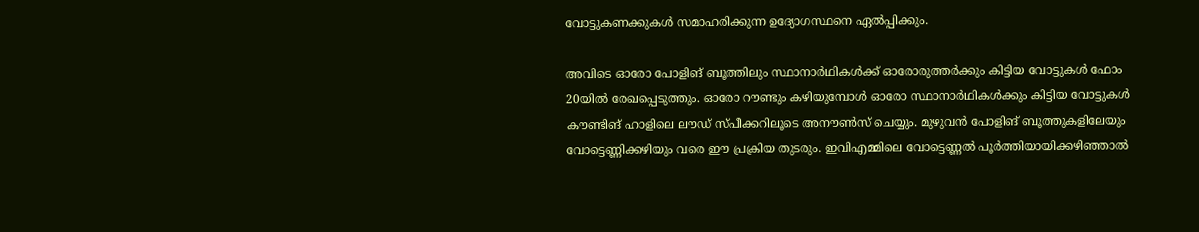വോട്ടുകണക്കുകള്‍ സമാഹരിക്കുന്ന ഉദ്യോഗസ്ഥനെ ഏല്‍പ്പിക്കും.

അവിടെ ഓരോ പോളിങ് ബൂത്തിലും സ്ഥാനാർഥികള്‍ക്ക് ഓരോരുത്തര്‍ക്കും കിട്ടിയ വോട്ടുകള്‍ ഫോം 20യില്‍ രേഖപ്പെടുത്തും. ഓരോ റൗണ്ടും കഴിയുമ്പോള്‍ ഓരോ സ്ഥാനാർഥികള്‍ക്കും കിട്ടിയ വോട്ടുകള്‍ കൗണ്ടിങ് ഹാളിലെ ലൗഡ് സ്പീക്കറിലൂടെ അനൗണ്‍സ് ചെയ്യും. മുഴുവന്‍ പോളിങ് ബൂത്തുകളിലേയും വോട്ടെണ്ണിക്കഴിയും വരെ ഈ പ്രക്രിയ തുടരും. ഇവിഎമ്മിലെ വോട്ടെണ്ണല്‍ പൂര്‍ത്തിയായിക്കഴിഞ്ഞാല്‍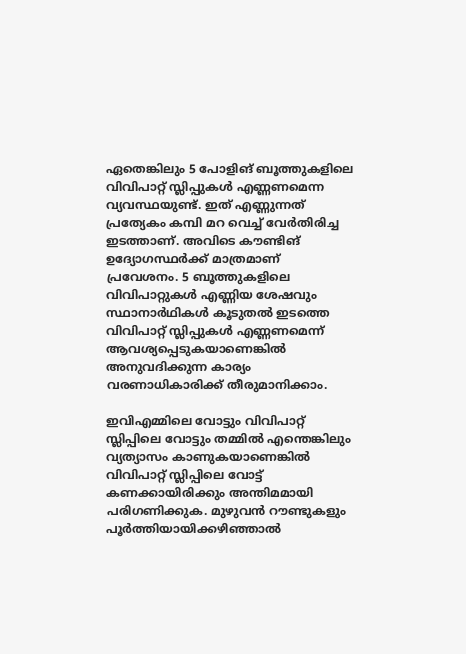ഏതെങ്കിലും 5 പോളിങ് ബൂത്തുകളിലെ വിവിപാറ്റ് സ്ലിപ്പുകള്‍ എണ്ണണമെന്ന വ്യവസ്ഥയുണ്ട്. ഇത് എണ്ണുന്നത് പ്രത്യേകം കമ്പി മറ വെച്ച് വേര്‍തിരിച്ച ഇടത്താണ്. അവിടെ കൗണ്ടിങ് ഉദ്യോഗസ്ഥര്‍ക്ക് മാത്രമാണ് പ്രവേശനം. 5 ബൂത്തുകളിലെ വിവിപാറ്റുകള്‍ എണ്ണിയ ശേഷവും സ്ഥാനാർഥികള്‍ കൂടുതല്‍ ഇടത്തെ വിവിപാറ്റ് സ്ലിപ്പുകള്‍ എണ്ണണമെന്ന് ആവശ്യപ്പെടുകയാണെങ്കില്‍ അനുവദിക്കുന്ന കാര്യം വരണാധികാരിക്ക് തീരുമാനിക്കാം.

ഇവിഎമ്മിലെ വോട്ടും വിവിപാറ്റ് സ്ലിപ്പിലെ വോട്ടും തമ്മില്‍ എന്തെങ്കിലും വ്യത്യാസം കാണുകയാണെങ്കില്‍ വിവിപാറ്റ് സ്ലിപ്പിലെ വോട്ട് കണക്കായിരിക്കും അന്തിമമായി പരിഗണിക്കുക. മുഴുവന്‍ റൗണ്ടുകളും പൂര്‍ത്തിയായിക്കഴിഞ്ഞാല്‍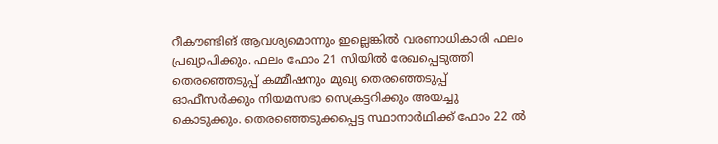റീകൗണ്ടിങ് ആവശ്യമൊന്നും ഇല്ലെങ്കില്‍ വരണാധികാരി ഫലം പ്രഖ്യാപിക്കും. ഫലം ഫോം 21 സിയില്‍ രേഖപ്പെടുത്തി തെരഞ്ഞെടുപ്പ് കമ്മീഷനും മുഖ്യ തെരഞ്ഞെടുപ്പ് ഓഫീസര്‍ക്കും നിയമസഭാ സെക്രട്ടറിക്കും അയച്ചു കൊടുക്കും. തെരഞ്ഞെടുക്കപ്പെട്ട സ്ഥാനാർഥിക്ക് ഫോം 22 ല്‍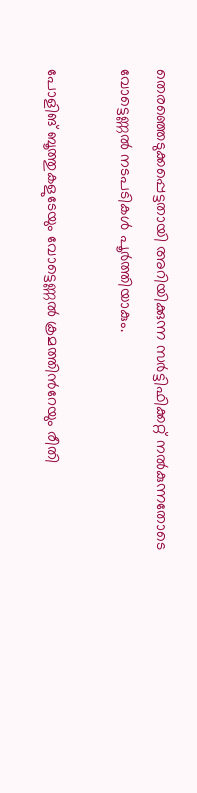തെരഞ്ഞെടുക്കപ്പെട്ടതായി അറിയിക്കുന്ന സര്‍ട്ടിഫിക്കറ്റ് നല്‍കുന്നതോടെ വോട്ടെണ്ണല്‍ നടപടികള്‍ പൂര്‍ത്തിയാകും.

പോളിങ് ബൂത്തുകളുടേയും വോട്ടെണ്ണല്‍ ക്രമത്തിന്‍റേയും രീതി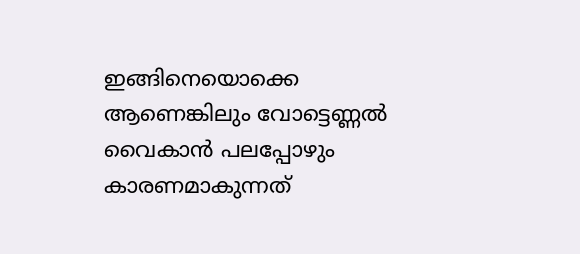ഇങ്ങിനെയൊക്കെ ആണെങ്കിലും വോട്ടെണ്ണല്‍ വൈകാന്‍ പലപ്പോഴും കാരണമാകുന്നത്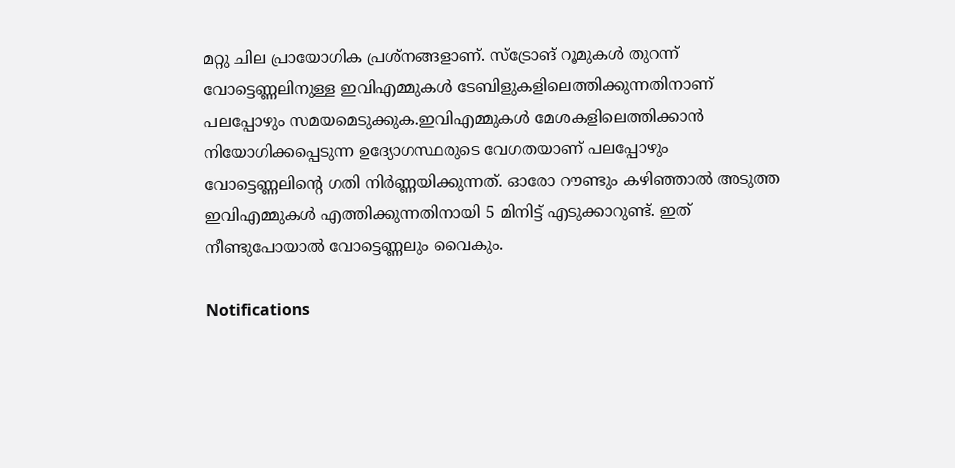മറ്റു ചില പ്രായോഗിക പ്രശ്നങ്ങളാണ്. സ്ട്രോങ് റൂമുകള്‍ തുറന്ന് വോട്ടെണ്ണലിനുള്ള ഇവിഎമ്മുകള്‍ ടേബിളുകളിലെത്തിക്കുന്നതിനാണ് പലപ്പോഴും സമയമെടുക്കുക.ഇവിഎമ്മുകള്‍ മേശകളിലെത്തിക്കാന്‍ നിയോഗിക്കപ്പെടുന്ന ഉദ്യോഗസ്ഥരുടെ വേഗതയാണ് പലപ്പോഴും വോട്ടെണ്ണലിന്‍റെ ഗതി നിര്‍ണ്ണയിക്കുന്നത്. ഓരോ റൗണ്ടും കഴിഞ്ഞാല്‍ അടുത്ത ഇവിഎമ്മുകള്‍ എത്തിക്കുന്നതിനായി 5 മിനിട്ട് എടുക്കാറുണ്ട്. ഇത് നീണ്ടുപോയാല്‍ വോട്ടെണ്ണലും വൈകും.

Notifications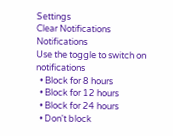Settings
Clear Notifications
Notifications
Use the toggle to switch on notifications
  • Block for 8 hours
  • Block for 12 hours
  • Block for 24 hours
  • Don't block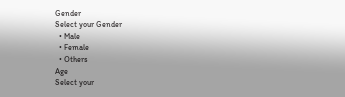Gender
Select your Gender
  • Male
  • Female
  • Others
Age
Select your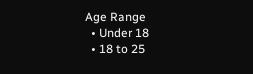Age Range
  • Under 18
  • 18 to 25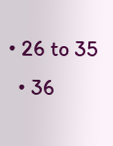• 26 to 35
  • 36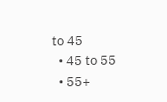to 45
  • 45 to 55
  • 55+